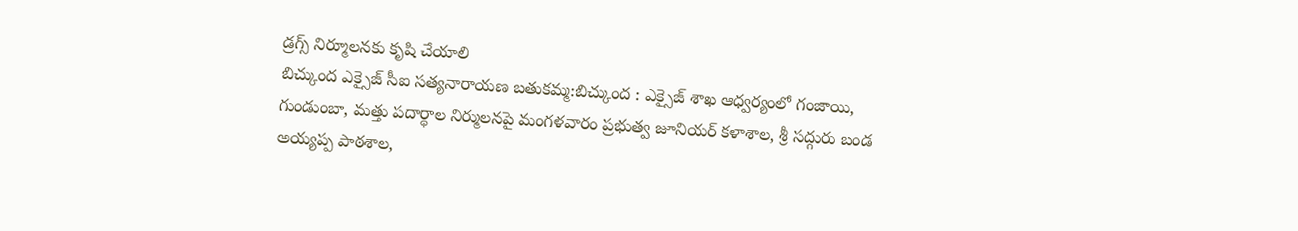డ్రగ్స్ నిర్మూలనకు కృషి చేయాలి
బిచ్కుంద ఎక్సైజ్ సీఐ సత్యనారాయణ బతుకమ్మ:బిచ్కుంద : ఎక్సైజ్ శాఖ ఆధ్వర్యంలో గంజాయి, గుండుంబా, మత్తు పదార్థాల నిర్ములనపై మంగళవారం ప్రభుత్వ జూనియర్ కళాశాల, శ్రీ సద్గురు బండ అయ్యప్ప పాఠశాల,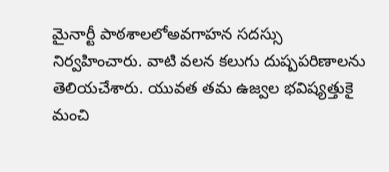మైనార్టీ పాఠశాలలోఅవగాహన సదస్సు నిర్వహించారు. వాటి వలన కలుగు దుష్పపరిణాలను తెలియచేశారు. యువత తమ ఉజ్వల భవిష్యత్తుకై మంచి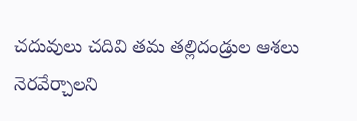చదువులు చదివి తమ తల్లిదండ్రుల ఆశలు నెరవేర్చాలని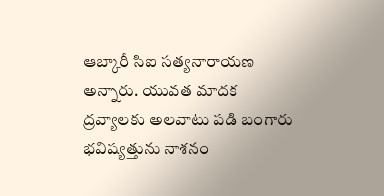ఆబ్కారీ సిఐ సత్యనారాయణ అన్నారు. యువత మాదక ద్రవ్యాలకు అలవాటు పడి బంగారు భవిష్యత్తును నాశనం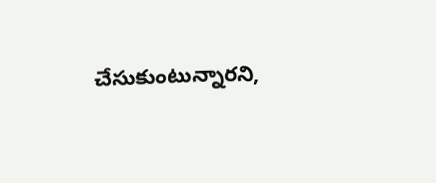చేసుకుంటున్నారని,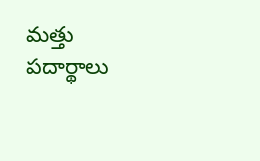మత్తు పదార్థాలు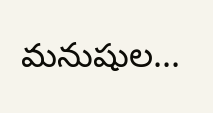మనుషుల...